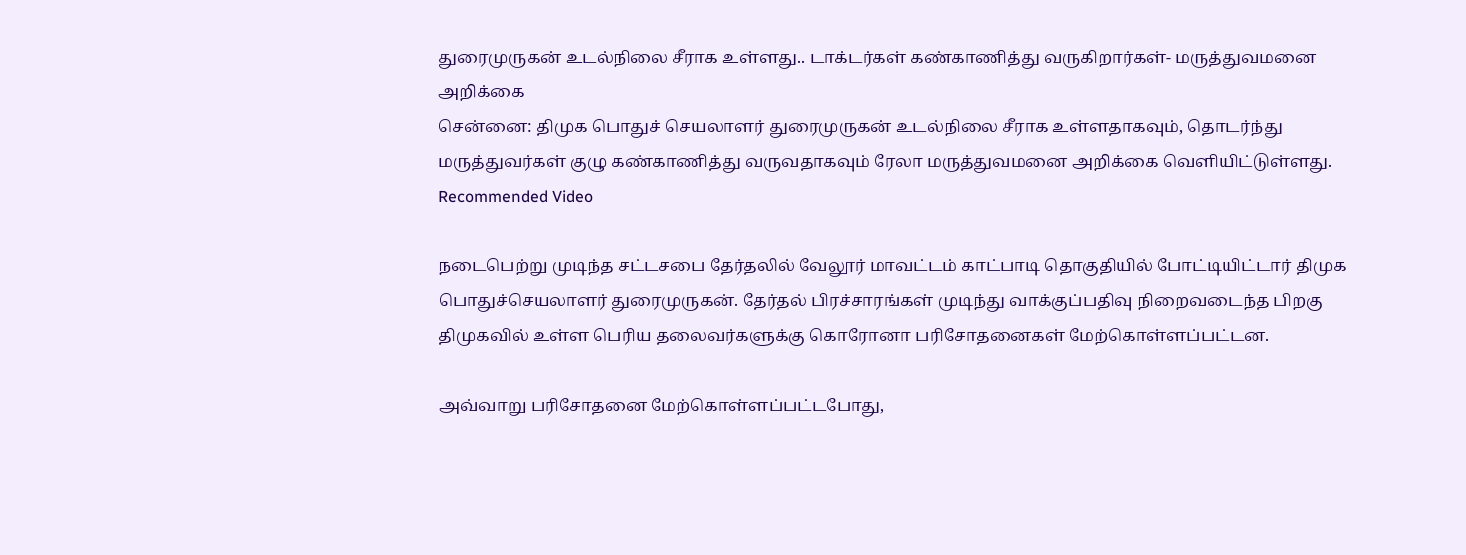துரைமுருகன் உடல்நிலை சீராக உள்ளது.. டாக்டர்கள் கண்காணித்து வருகிறார்கள்- மருத்துவமனை அறிக்கை
சென்னை: திமுக பொதுச் செயலாளர் துரைமுருகன் உடல்நிலை சீராக உள்ளதாகவும், தொடர்ந்து மருத்துவர்கள் குழு கண்காணித்து வருவதாகவும் ரேலா மருத்துவமனை அறிக்கை வெளியிட்டுள்ளது.
Recommended Video

நடைபெற்று முடிந்த சட்டசபை தேர்தலில் வேலூர் மாவட்டம் காட்பாடி தொகுதியில் போட்டியிட்டார் திமுக பொதுச்செயலாளர் துரைமுருகன். தேர்தல் பிரச்சாரங்கள் முடிந்து வாக்குப்பதிவு நிறைவடைந்த பிறகு திமுகவில் உள்ள பெரிய தலைவர்களுக்கு கொரோனா பரிசோதனைகள் மேற்கொள்ளப்பட்டன.

அவ்வாறு பரிசோதனை மேற்கொள்ளப்பட்டபோது,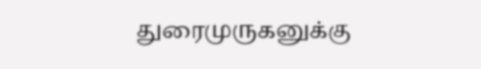துரைமுருகனுக்கு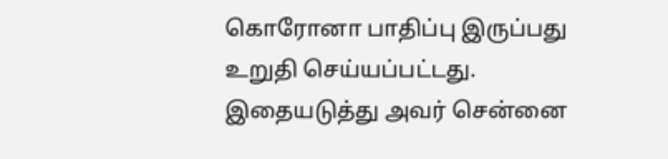கொரோனா பாதிப்பு இருப்பது உறுதி செய்யப்பட்டது. இதையடுத்து அவர் சென்னை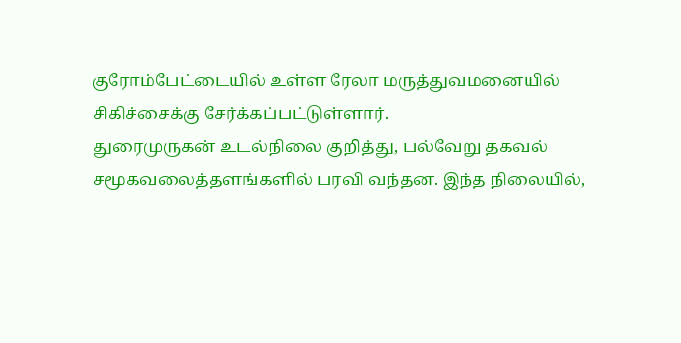குரோம்பேட்டையில் உள்ள ரேலா மருத்துவமனையில் சிகிச்சைக்கு சேர்க்கப்பட்டுள்ளார்.
துரைமுருகன் உடல்நிலை குறித்து, பல்வேறு தகவல் சமூகவலைத்தளங்களில் பரவி வந்தன. இந்த நிலையில்,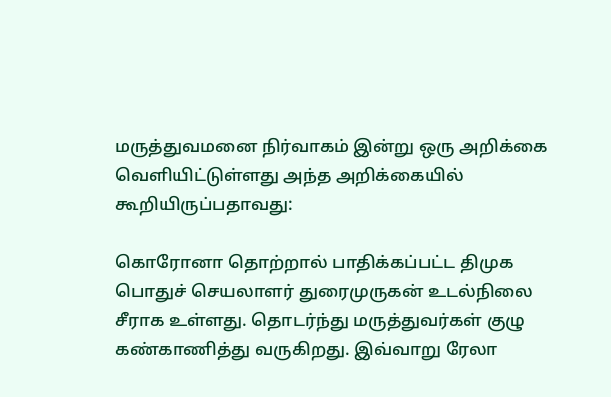மருத்துவமனை நிர்வாகம் இன்று ஒரு அறிக்கை வெளியிட்டுள்ளது அந்த அறிக்கையில் கூறியிருப்பதாவது:

கொரோனா தொற்றால் பாதிக்கப்பட்ட திமுக பொதுச் செயலாளர் துரைமுருகன் உடல்நிலை சீராக உள்ளது. தொடர்ந்து மருத்துவர்கள் குழு கண்காணித்து வருகிறது. இவ்வாறு ரேலா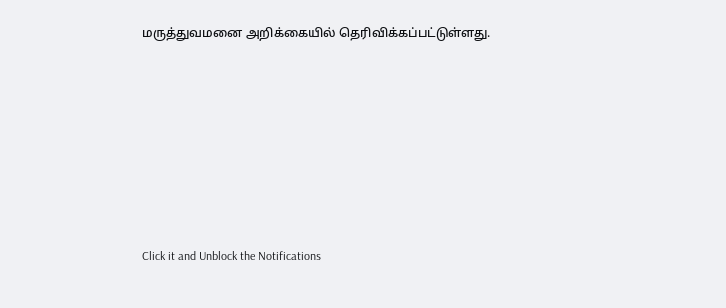மருத்துவமனை அறிக்கையில் தெரிவிக்கப்பட்டுள்ளது.












Click it and Unblock the Notifications